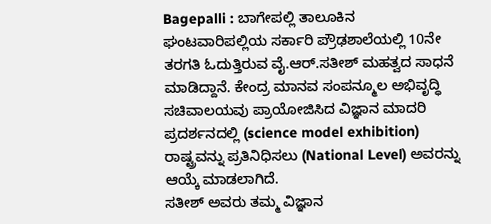Bagepalli : ಬಾಗೇಪಲ್ಲಿ ತಾಲೂಕಿನ ಘಂಟವಾರಿಪಲ್ಲಿಯ ಸರ್ಕಾರಿ ಪ್ರೌಢಶಾಲೆಯಲ್ಲಿ 10ನೇ ತರಗತಿ ಓದುತ್ತಿರುವ ವೈ.ಆರ್.ಸತೀಶ್ ಮಹತ್ವದ ಸಾಧನೆ ಮಾಡಿದ್ದಾನೆ. ಕೇಂದ್ರ ಮಾನವ ಸಂಪನ್ಮೂಲ ಅಭಿವೃದ್ಧಿ ಸಚಿವಾಲಯವು ಪ್ರಾಯೋಜಿಸಿದ ವಿಜ್ಞಾನ ಮಾದರಿ ಪ್ರದರ್ಶನದಲ್ಲಿ (science model exhibition) ರಾಷ್ಟ್ರವನ್ನು ಪ್ರತಿನಿಧಿಸಲು (National Level) ಅವರನ್ನು ಆಯ್ಕೆ ಮಾಡಲಾಗಿದೆ.
ಸತೀಶ್ ಅವರು ತಮ್ಮ ವಿಜ್ಞಾನ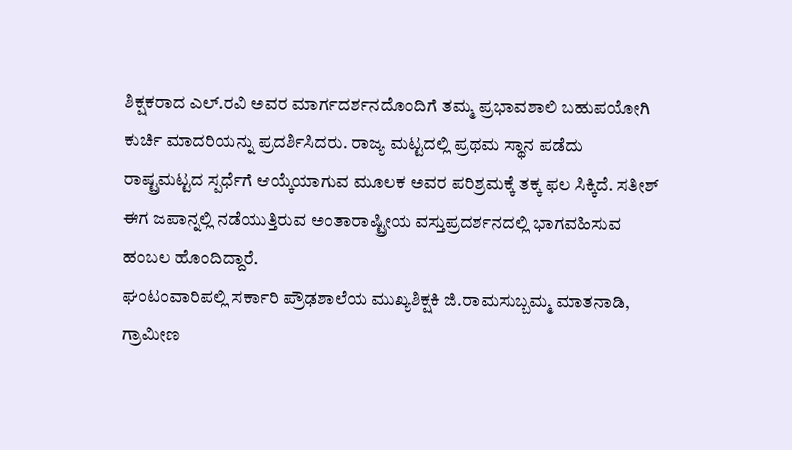ಶಿಕ್ಷಕರಾದ ಎಲ್.ರವಿ ಅವರ ಮಾರ್ಗದರ್ಶನದೊಂದಿಗೆ ತಮ್ಮ ಪ್ರಭಾವಶಾಲಿ ಬಹುಪಯೋಗಿ ಕುರ್ಚಿ ಮಾದರಿಯನ್ನು ಪ್ರದರ್ಶಿಸಿದರು. ರಾಜ್ಯ ಮಟ್ಟದಲ್ಲಿ ಪ್ರಥಮ ಸ್ಥಾನ ಪಡೆದು ರಾಷ್ಟ್ರಮಟ್ಟದ ಸ್ಪರ್ಧೆಗೆ ಆಯ್ಕೆಯಾಗುವ ಮೂಲಕ ಅವರ ಪರಿಶ್ರಮಕ್ಕೆ ತಕ್ಕ ಫಲ ಸಿಕ್ಕಿದೆ. ಸತೀಶ್ ಈಗ ಜಪಾನ್ನಲ್ಲಿ ನಡೆಯುತ್ತಿರುವ ಅಂತಾರಾಷ್ಟ್ರೀಯ ವಸ್ತುಪ್ರದರ್ಶನದಲ್ಲಿ ಭಾಗವಹಿಸುವ ಹಂಬಲ ಹೊಂದಿದ್ದಾರೆ.
ಘಂಟಂವಾರಿಪಲ್ಲಿ ಸರ್ಕಾರಿ ಪ್ರೌಢಶಾಲೆಯ ಮುಖ್ಯಶಿಕ್ಷಕಿ ಜಿ.ರಾಮಸುಬ್ಬಮ್ಮ ಮಾತನಾಡಿ, ಗ್ರಾಮೀಣ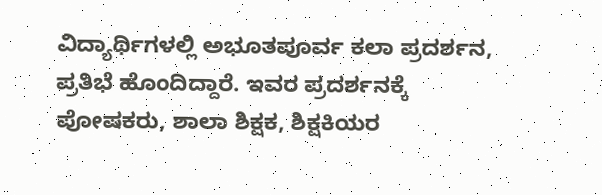ವಿದ್ಯಾರ್ಥಿಗಳಲ್ಲಿ ಅಭೂತಪೂರ್ವ ಕಲಾ ಪ್ರದರ್ಶನ, ಪ್ರತಿಭೆ ಹೊಂದಿದ್ದಾರೆ. ಇವರ ಪ್ರದರ್ಶನಕ್ಕೆ ಪೋಷಕರು, ಶಾಲಾ ಶಿಕ್ಷಕ, ಶಿಕ್ಷಕಿಯರ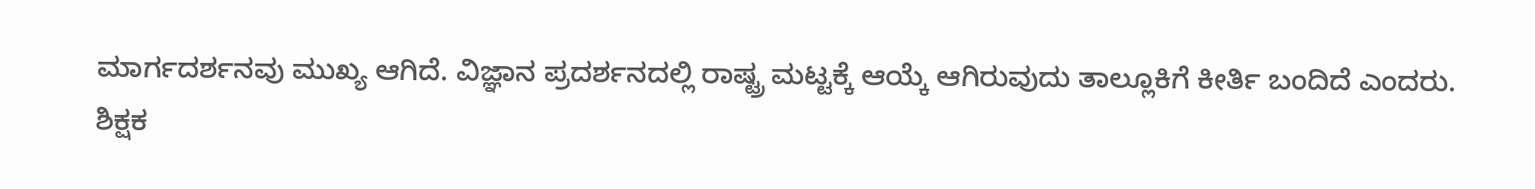ಮಾರ್ಗದರ್ಶನವು ಮುಖ್ಯ ಆಗಿದೆ. ವಿಜ್ಞಾನ ಪ್ರದರ್ಶನದಲ್ಲಿ ರಾಷ್ಟ್ರ ಮಟ್ಟಕ್ಕೆ ಆಯ್ಕೆ ಆಗಿರುವುದು ತಾಲ್ಲೂಕಿಗೆ ಕೀರ್ತಿ ಬಂದಿದೆ ಎಂದರು.
ಶಿಕ್ಷಕ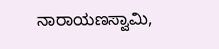ನಾರಾಯಣಸ್ವಾಮಿ,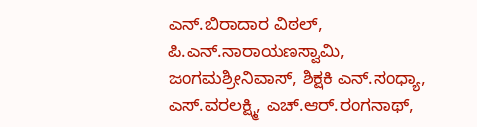ಎನ್.ಬಿರಾದಾರ ವಿಠಲ್, ಪಿ.ಎನ್.ನಾರಾಯಣಸ್ವಾಮಿ, ಜಂಗಮಶ್ರೀನಿವಾಸ್, ಶಿಕ್ಷಕಿ ಎನ್.ಸಂಧ್ಯಾ, ಎಸ್.ವರಲಕ್ಷ್ಮಿ, ಎಚ್.ಆರ್.ರಂಗನಾಥ್,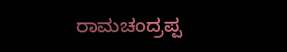ರಾಮಚಂದ್ರಪ್ಪ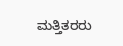ಮತ್ತಿತರರು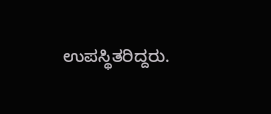ಉಪಸ್ಥಿತರಿದ್ದರು.